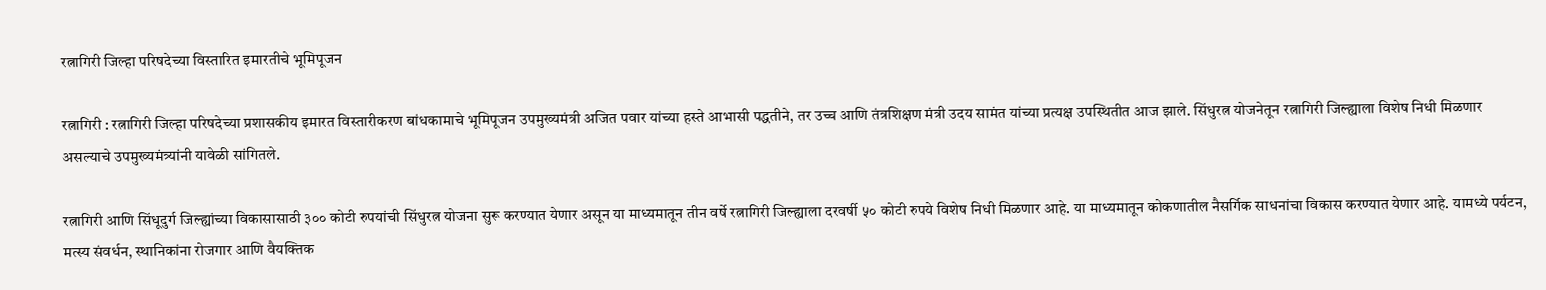रत्नागिरी जिल्हा परिषदेच्या विस्तारित इमारतीचे भूमिपूजन

रत्नागिरी : रत्नागिरी जिल्हा परिषदेच्या प्रशासकीय इमारत विस्तारीकरण बांधकामाचे भूमिपूजन उपमुख्यमंत्री अजित पवार यांच्या हस्ते आभासी पद्धतीने, तर उच्च आणि तंत्रशिक्षण मंत्री उदय सामंत यांच्या प्रत्यक्ष उपस्थितीत आज झाले. सिंधुरत्न योजनेतून रत्नागिरी जिल्ह्याला विशेष निधी मिळणार असल्याचे उपमुख्यमंत्र्यांनी यावेळी सांगितले.

रत्नागिरी आणि सिंधूदुर्ग जिल्ह्यांच्या विकासासाठी ३०० कोटी रुपयांची सिंधुरत्न योजना सुरू करण्यात येणार असून या माध्यमातून तीन वर्षे रत्नागिरी जिल्ह्याला दरवर्षी ५० कोटी रुपये विशेष निधी मिळणार आहे. या माध्यमातून कोकणातील नैसर्गिक साधनांचा विकास करण्यात येणार आहे. यामध्ये पर्यटन, मत्स्य संवर्धन, स्थानिकांना रोजगार आणि वैयक्तिक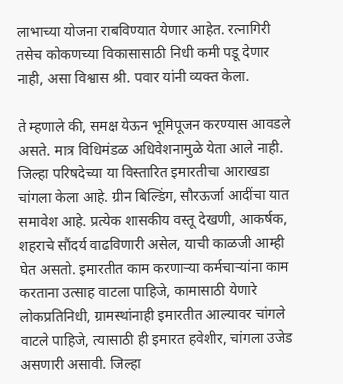लाभाच्या योजना राबविण्यात येणार आहेत. रत्नागिरी तसेच कोकणच्या विकासासाठी निधी कमी पडू देणार नाही, असा विश्वास श्री. पवार यांनी व्यक्त केला.

ते म्हणाले की, समक्ष येऊन भूमिपूजन करण्यास आवडले असते. मात्र विधिमंडळ अधिवेशनामुळे येता आले नाही. जिल्हा परिषदेच्या या विस्तारित इमारतीचा आराखडा चांगला केला आहे. ग्रीन बिल्डिंग, सौरऊर्जा आदींचा यात समावेश आहे. प्रत्येक शासकीय वस्तू देखणी, आकर्षक, शहराचे सौंदर्य वाढविणारी असेल, याची काळजी आम्ही घेत असतो. इमारतीत काम करणाऱ्या कर्मचाऱ्यांना काम करताना उत्साह वाटला पाहिजे, कामासाठी येणारे लोकप्रतिनिधी, ग्रामस्थांनाही इमारतीत आल्यावर चांगले वाटले पाहिजे, त्यासाठी ही इमारत हवेशीर, चांगला उजेड असणारी असावी. जिल्हा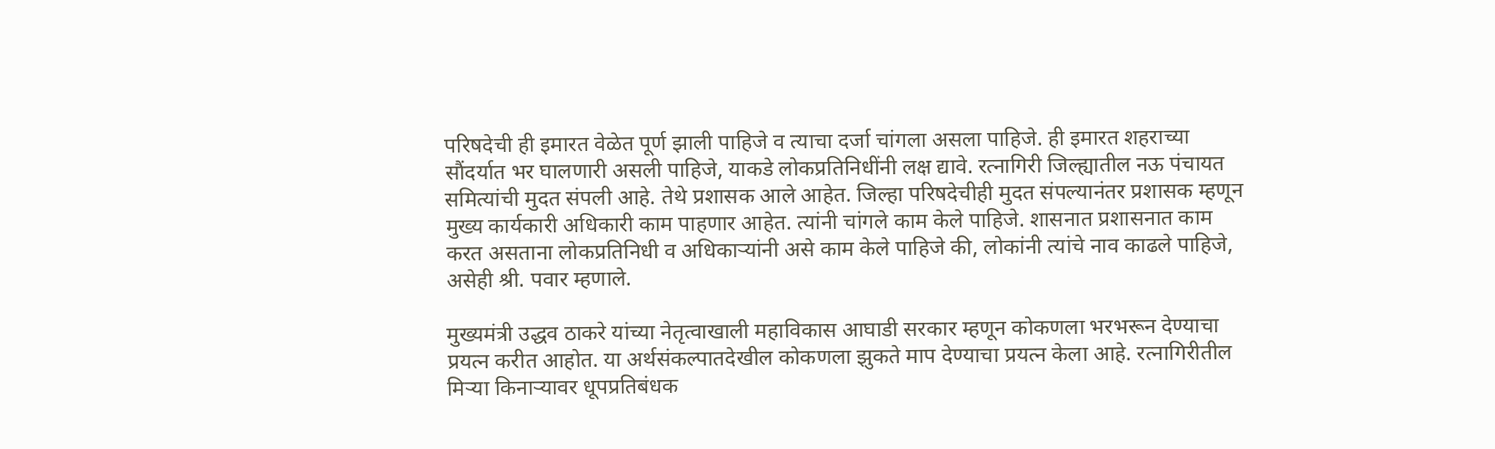परिषदेची ही इमारत वेळेत पूर्ण झाली पाहिजे व त्याचा दर्जा चांगला असला पाहिजे. ही इमारत शहराच्या सौंदर्यात भर घालणारी असली पाहिजे, याकडे लोकप्रतिनिधींनी लक्ष द्यावे. रत्नागिरी जिल्ह्यातील नऊ पंचायत समित्यांची मुदत संपली आहे. तेथे प्रशासक आले आहेत. जिल्हा परिषदेचीही मुदत संपल्यानंतर प्रशासक म्हणून मुख्य कार्यकारी अधिकारी काम पाहणार आहेत. त्यांनी चांगले काम केले पाहिजे. शासनात प्रशासनात काम करत असताना लोकप्रतिनिधी व अधिकाऱ्यांनी असे काम केले पाहिजे की, लोकांनी त्यांचे नाव काढले पाहिजे, असेही श्री. पवार म्हणाले.

मुख्यमंत्री उद्धव ठाकरे यांच्या नेतृत्वाखाली महाविकास आघाडी सरकार म्हणून कोकणला भरभरून देण्याचा प्रयत्न करीत आहोत. या अर्थसंकल्पातदेखील कोकणला झुकते माप देण्याचा प्रयत्न केला आहे. रत्नागिरीतील मिऱ्या किनाऱ्यावर धूपप्रतिबंधक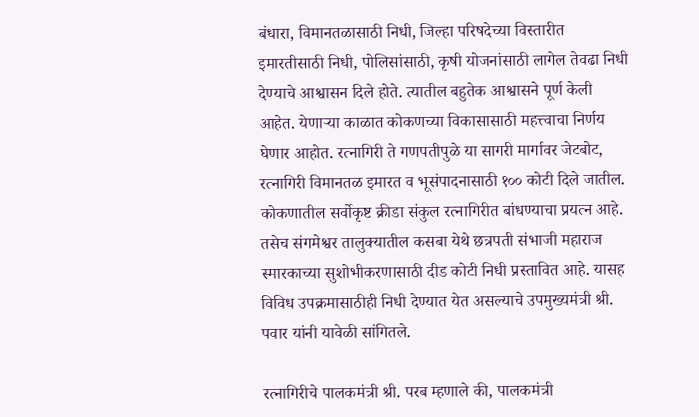बंधारा, विमानतळासाठी निधी, जिल्हा परिषदेच्या विस्तारीत इमारतीसाठी निधी, पोलिसांसाठी, कृषी योजनांसाठी लागेल तेवढा निधी देण्याचे आश्वासन दिले होते. त्यातील बहुतेक आश्वासने पूर्ण केली आहेत. येणाऱ्या काळात कोकणच्या विकासासाठी महत्त्वाचा निर्णय घेणार आहोत. रत्नागिरी ते गणपतीपुळे या सागरी मार्गावर जेटबोट, रत्नागिरी विमानतळ इमारत व भूसंपादनासाठी १०० कोटी दिले जातील. कोकणातील सर्वोकृष्ट क्रीडा संकुल रत्नागिरीत बांधण्याचा प्रयत्न आहे. तसेच संगमेश्वर तालुक्यातील कसबा येथे छत्रपती संभाजी महाराज स्मारकाच्या सुशोभीकरणासाठी दीड कोटी निधी प्रस्तावित आहे. यासह विविध उपक्रमासाठीही निधी देण्यात येत असल्याचे उपमुख्यमंत्री श्री. पवार यांनी यावेळी सांगितले.

रत्नागिरीचे पालकमंत्री श्री. परब म्हणाले की, पालकमंत्री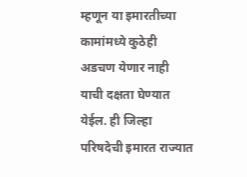म्हणून या इमारतीच्या कामांमध्ये कुठेही अडचण येणार नाही याची दक्षता घेण्यात येईल. ही जिल्हा परिषदेची इमारत राज्यात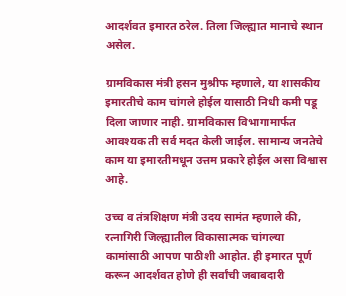आदर्शवत इमारत ठरेल. तिला जिल्ह्यात मानाचे स्थान असेल.

ग्रामविकास मंत्री हसन मुश्रीफ म्हणाले, या शासकीय इमारतीचे काम चांगले होईल यासाठी निधी कमी पडू दिला जाणार नाही. ग्रामविकास विभागामार्फत आवश्यक ती सर्व मदत केली जाईल. सामान्य जनतेचे काम या इमारतीमधून उत्तम प्रकारे होईल असा विश्वास आहे.

उच्च व तंत्रशिक्षण मंत्री उदय सामंत म्हणाले की, रत्नागिरी जिल्ह्यातील विकासात्मक चांगल्या कामांसाठी आपण पाठीशी आहोत. ही इमारत पूर्ण करून आदर्शवत होणे ही सर्वांची जबाबदारी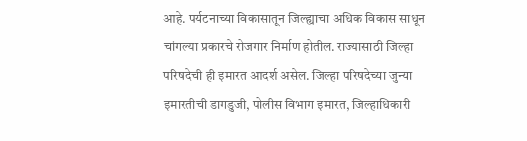आहे. पर्यटनाच्या विकासातून जिल्ह्याचा अधिक विकास साधून चांगल्या प्रकारचे रोजगार निर्माण होतील. राज्यासाठी जिल्हा परिषदेची ही इमारत आदर्श असेल. जिल्हा परिषदेच्या जुन्या इमारतीची डागडुजी, पोलीस विभाग इमारत, जिल्हाधिकारी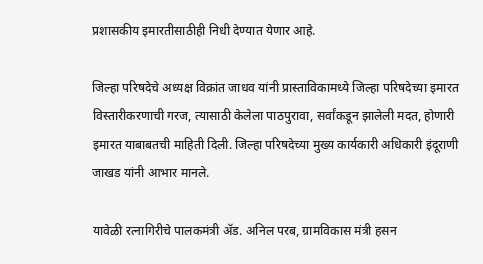प्रशासकीय इमारतीसाठीही निधी देण्यात येणार आहे.

जिल्हा परिषदेचे अध्यक्ष विक्रांत जाधव यांनी प्रास्ताविकामध्ये जिल्हा परिषदेच्या इमारत विस्तारीकरणाची गरज, त्यासाठी केलेला पाठपुरावा, सर्वांकडून झालेली मदत, होणारी इमारत याबाबतची माहिती दिली. जिल्हा परिषदेच्या मुख्य कार्यकारी अधिकारी इंदूराणी जाखड यांनी आभार मानले.

यावेळी रत्नागिरीचे पालकमंत्री ॲड. अनिल परब, ग्रामविकास मंत्री हसन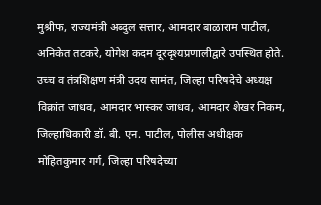मुश्रीफ, राज्यमंत्री अब्दुल सत्तार, आमदार बाळाराम पाटील, अनिकेत तटकरे, योगेश कदम दूरदृश्यप्रणालीद्वारे उपस्थित होते. उच्च व तंत्रशिक्षण मंत्री उदय सामंत, जिल्हा परिषदेचे अध्यक्ष विक्रांत जाधव, आमदार भास्कर जाधव, आमदार शेखर निकम, जिल्हाधिकारी डॉ. बी. एन. पाटील, पोलीस अधीक्षक मोहितकुमार गर्ग, जिल्हा परिषदेच्या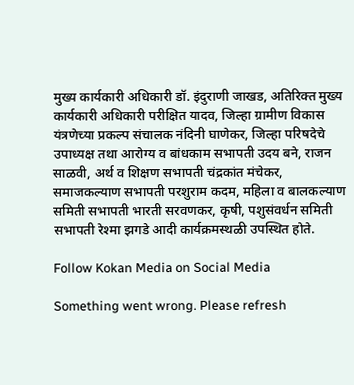मुख्य कार्यकारी अधिकारी डॉ. इंदुराणी जाखड, अतिरिक्त मुख्य कार्यकारी अधिकारी परीक्षित यादव, जिल्हा ग्रामीण विकास यंत्रणेच्या प्रकल्प संचालक नंदिनी घाणेकर, जिल्हा परिषदेचे उपाध्यक्ष तथा आरोग्य व बांधकाम सभापती उदय बने, राजन साळवी, अर्थ व शिक्षण सभापती चंद्रकांत मंचेकर, समाजकल्याण सभापती परशुराम कदम, महिला व बालकल्याण समिती सभापती भारती सरवणकर, कृषी, पशुसंवर्धन समिती सभापती रेश्मा झगडे आदी कार्यक्रमस्थळी उपस्थित होते.

Follow Kokan Media on Social Media

Something went wrong. Please refresh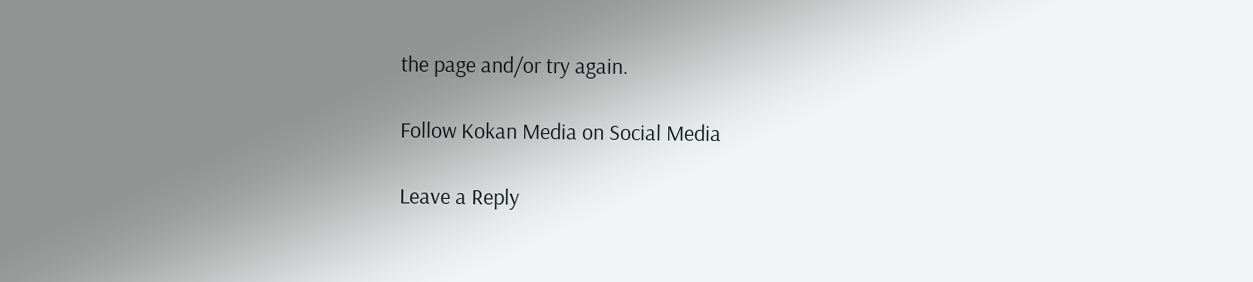the page and/or try again.

Follow Kokan Media on Social Media

Leave a Reply